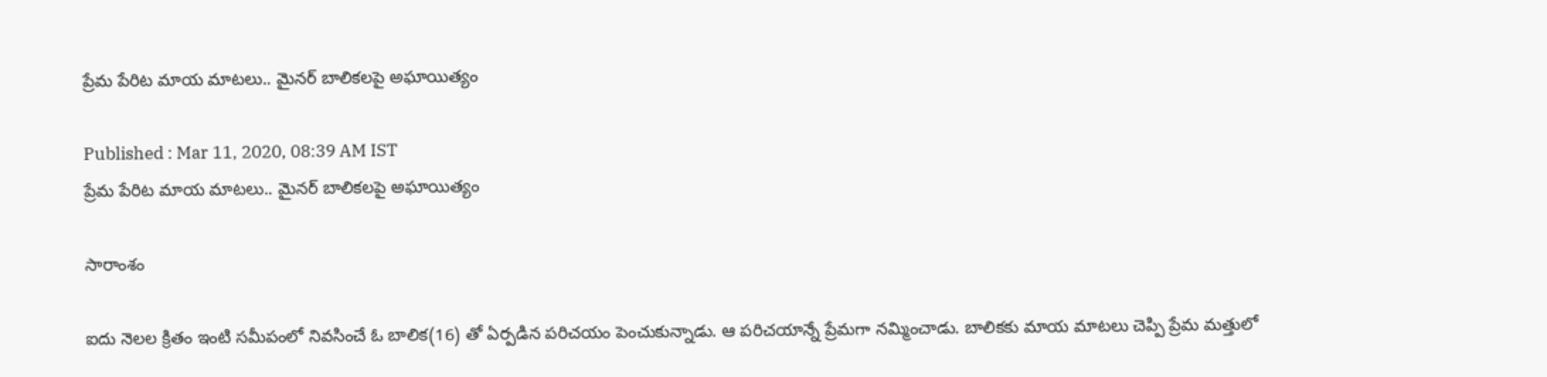ప్రేమ పేరిట మాయ మాటలు.. మైనర్ బాలికలపై అఘాయిత్యం

Published : Mar 11, 2020, 08:39 AM IST
ప్రేమ పేరిట మాయ మాటలు.. మైనర్ బాలికలపై అఘాయిత్యం

సారాంశం

ఐదు నెలల క్రితం ఇంటి సమీపంలో నివసించే ఓ బాలిక(16) తో ఏర్పడిన పరిచయం పెంచుకున్నాడు. ఆ పరిచయాన్నే ప్రేమగా నమ్మించాడు. బాలికకు మాయ మాటలు చెప్పి ప్రేమ మత్తులో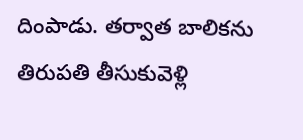దింపాడు. తర్వాత బాలికను తిరుపతి తీసుకువెళ్లి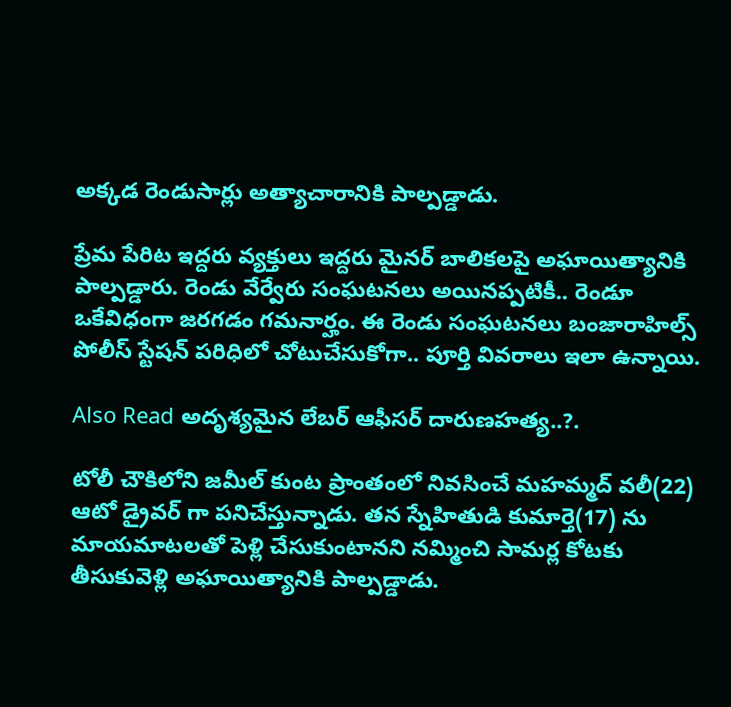అక్కడ రెండుసార్లు అత్యాచారానికి పాల్పడ్డాడు.

ప్రేమ పేరిట ఇద్దరు వ్యక్తులు ఇద్దరు మైనర్ బాలికలపై అఘాయిత్యానికి పాల్పడ్డారు. రెండు వేర్వేరు సంఘటనలు అయినప్పటికీ.. రెండూ ఒకేవిధంగా జరగడం గమనార్హం. ఈ రెండు సంఘటనలు బంజారాహిల్స్ పోలీస్ స్టేషన్ పరిధిలో చోటుచేసుకోగా.. పూర్తి వివరాలు ఇలా ఉన్నాయి.

Also Read అదృశ్యమైన లేబర్ ఆఫీసర్ దారుణహత్య..?.

టోలీ చౌకిలోని జమీల్ కుంట ప్రాంతంలో నివసించే మహమ్మద్ వలీ(22) ఆటో డ్రైవర్ గా పనిచేస్తున్నాడు. తన స్నేహితుడి కుమార్తె(17) ను మాయమాటలతో పెళ్లి చేసుకుంటానని నమ్మించి సామర్ల కోటకు తీసుకువెళ్లి అఘాయిత్యానికి పాల్పడ్డాడు.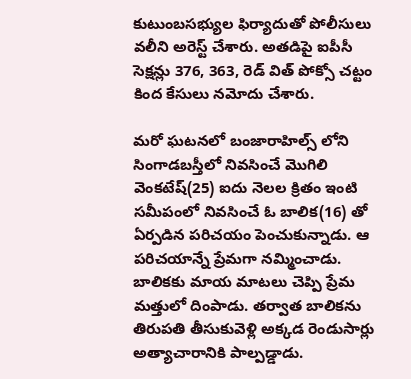కుటుంబసభ్యుల ఫిర్యాదుతో పోలీసులు వలీని అరెస్ట్ చేశారు. అతడిపై ఐపీసీ సెక్షన్లు 376, 363, రెడ్ విత్ పోక్సో చట్టం కింద కేసులు నమోదు చేశారు.

మరో ఘటనలో బంజారాహిల్స్ లోని సింగాడబస్తీలో నివసించే మొగిలి వెంకటేష్(25) ఐదు నెలల క్రితం ఇంటి సమీపంలో నివసించే ఓ బాలిక(16) తో ఏర్పడిన పరిచయం పెంచుకున్నాడు. ఆ పరిచయాన్నే ప్రేమగా నమ్మించాడు. బాలికకు మాయ మాటలు చెప్పి ప్రేమ మత్తులో దింపాడు. తర్వాత బాలికను తిరుపతి తీసుకువెళ్లి అక్కడ రెండుసార్లు అత్యాచారానికి పాల్పడ్డాడు.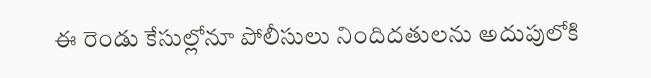ఈ రెండు కేసుల్లోనూ పోలీసులు నిందిదతులను అదుపులోకి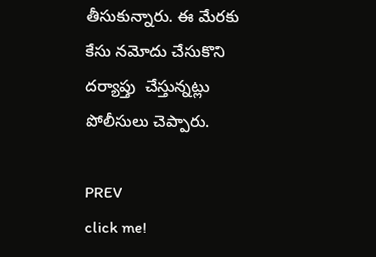తీసుకున్నారు. ఈ మేరకు కేసు నమోదు చేసుకొని దర్యాప్తు  చేస్తున్నట్లు పోలీసులు చెప్పారు.

PREV
click me!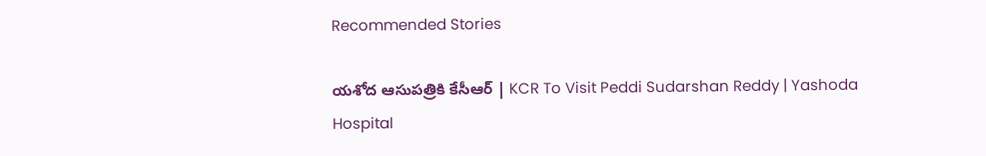Recommended Stories

యశోద ఆసుపత్రికి కేసీఆర్ | KCR To Visit Peddi Sudarshan Reddy | Yashoda Hospital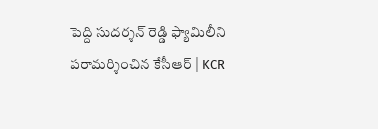పెద్ది సుదర్శన్ రెడ్డి ఫ్యామిలీని పరామర్శించిన కేసీఆర్ | KCR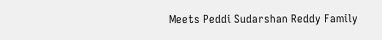Meets Peddi Sudarshan Reddy Family